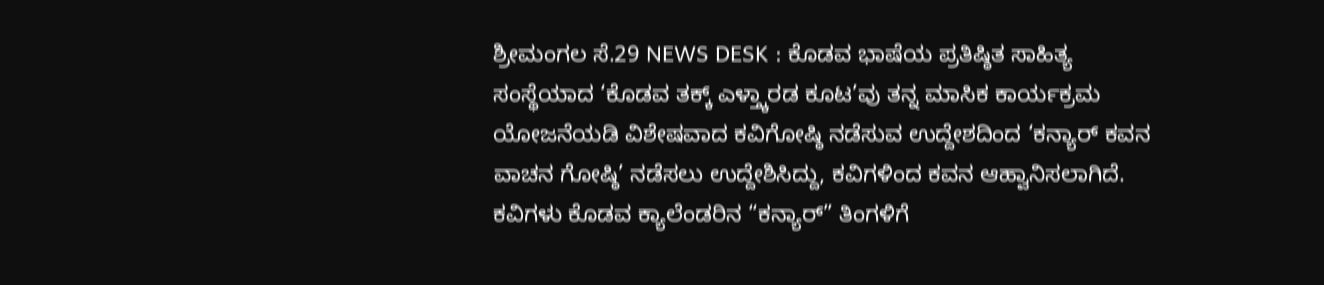ಶ್ರೀಮಂಗಲ ಸೆ.29 NEWS DESK : ಕೊಡವ ಭಾಷೆಯ ಪ್ರತಿಷ್ಠಿತ ಸಾಹಿತ್ಯ ಸಂಸ್ಥೆಯಾದ ‘ಕೊಡವ ತಕ್ಕ್ ಎಳ್ತ್ಕಾರಡ ಕೂಟ’ವು ತನ್ನ ಮಾಸಿಕ ಕಾರ್ಯಕ್ರಮ ಯೋಜನೆಯಡಿ ವಿಶೇಷವಾದ ಕವಿಗೋಷ್ಠಿ ನಡೆಸುವ ಉದ್ದೇಶದಿಂದ ‘ಕನ್ಯಾರ್ ಕವನ ವಾಚನ ಗೋಷ್ಠಿ’ ನಡೆಸಲು ಉದ್ದೇಶಿಸಿದ್ದು, ಕವಿಗಳಿಂದ ಕವನ ಆಹ್ವಾನಿಸಲಾಗಿದೆ. ಕವಿಗಳು ಕೊಡವ ಕ್ಯಾಲೆಂಡರಿನ “ಕನ್ಯಾರ್” ತಿಂಗಳಿಗೆ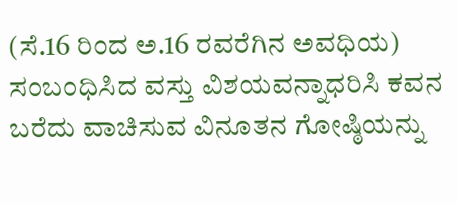(ಸೆ.16 ರಿಂದ ಅ.16 ರವರೆಗಿನ ಅವಧಿಯ) ಸಂಬಂಧಿಸಿದ ವಸ್ತು ವಿಶಯವನ್ನಾಧರಿಸಿ ಕವನ ಬರೆದು ವಾಚಿಸುವ ವಿನೂತನ ಗೋಷ್ಠಿಯನ್ನು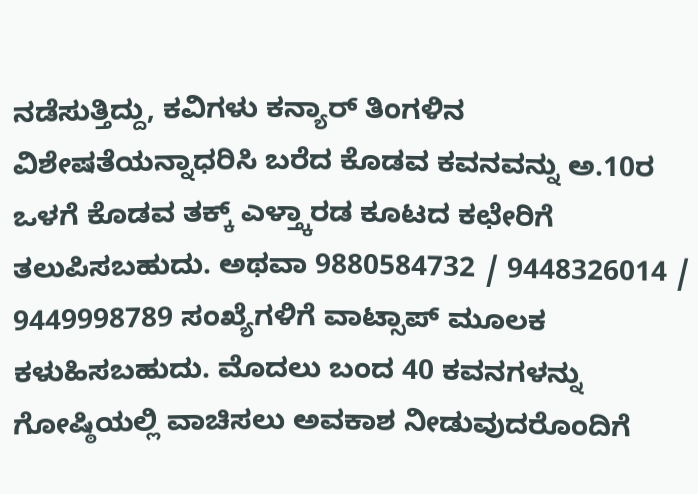ನಡೆಸುತ್ತಿದ್ದು, ಕವಿಗಳು ಕನ್ಯಾರ್ ತಿಂಗಳಿನ ವಿಶೇಷತೆಯನ್ನಾಧರಿಸಿ ಬರೆದ ಕೊಡವ ಕವನವನ್ನು ಅ.10ರ ಒಳಗೆ ಕೊಡವ ತಕ್ಕ್ ಎಳ್ತ್ಕಾರಡ ಕೂಟದ ಕಛೇರಿಗೆ ತಲುಪಿಸಬಹುದು. ಅಥವಾ 9880584732 / 9448326014 / 9449998789 ಸಂಖ್ಯೆಗಳಿಗೆ ವಾಟ್ಸಾಪ್ ಮೂಲಕ ಕಳುಹಿಸಬಹುದು. ಮೊದಲು ಬಂದ 40 ಕವನಗಳನ್ನು ಗೋಷ್ಠಿಯಲ್ಲಿ ವಾಚಿಸಲು ಅವಕಾಶ ನೀಡುವುದರೊಂದಿಗೆ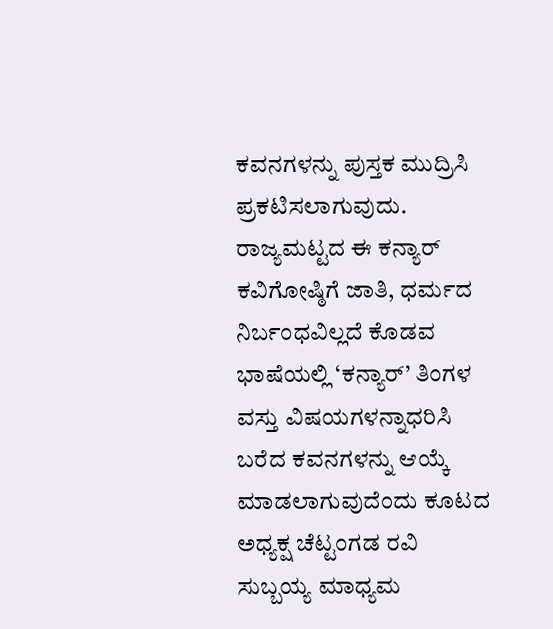ಕವನಗಳನ್ನು ಪುಸ್ತಕ ಮುದ್ರಿಸಿ ಪ್ರಕಟಿಸಲಾಗುವುದು. ರಾಜ್ಯಮಟ್ಟದ ಈ ಕನ್ಯಾರ್ ಕವಿಗೋಷ್ಠಿಗೆ ಜಾತಿ, ಧರ್ಮದ ನಿರ್ಬಂಧವಿಲ್ಲದೆ ಕೊಡವ ಭಾಷೆಯಲ್ಲಿ ‘ಕನ್ಯಾರ್’ ತಿಂಗಳ ವಸ್ತು ವಿಷಯಗಳನ್ನಾಧರಿಸಿ ಬರೆದ ಕವನಗಳನ್ನು ಆಯ್ಕೆ ಮಾಡಲಾಗುವುದೆಂದು ಕೂಟದ ಅಧ್ಯಕ್ಷ ಚೆಟ್ಟಂಗಡ ರವಿ ಸುಬ್ಬಯ್ಯ ಮಾಧ್ಯಮ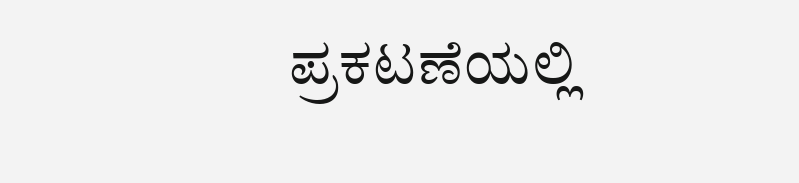ಪ್ರಕಟಣೆಯಲ್ಲಿ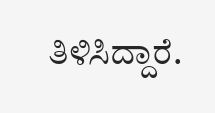ತಿಳಿಸಿದ್ದಾರೆ.